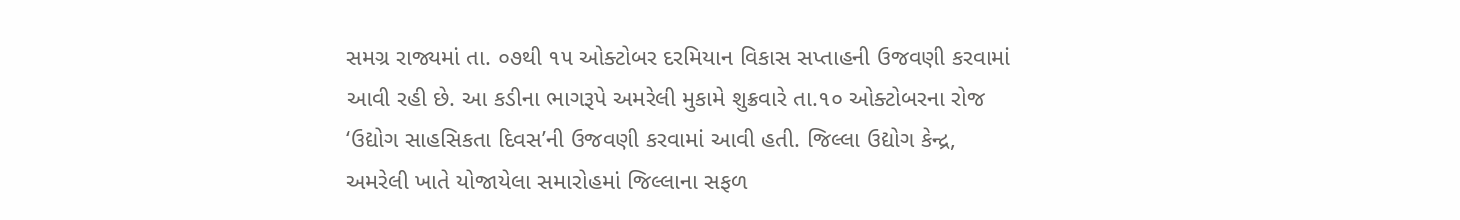સમગ્ર રાજ્યમાં તા. ૦૭થી ૧૫ ઓક્ટોબર દરમિયાન વિકાસ સપ્તાહની ઉજવણી કરવામાં આવી રહી છે. આ કડીના ભાગરૂપે અમરેલી મુકામે શુક્રવારે તા.૧૦ ઓક્ટોબરના રોજ ‘ઉદ્યોગ સાહસિકતા દિવસ’ની ઉજવણી કરવામાં આવી હતી. જિલ્લા ઉદ્યોગ કેન્દ્ર, અમરેલી ખાતે યોજાયેલા સમારોહમાં જિલ્લાના સફળ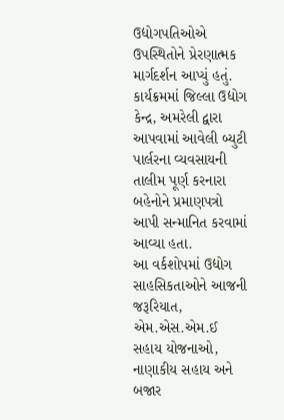ઉદ્યોગપતિઓએ ઉપસ્થિતોને પ્રેરણાત્મક માર્ગદર્શન આપ્યું હતું. કાર્યક્રમમાં જિલ્લા ઉદ્યોગ કેન્દ્ર, અમરેલી દ્વારા આપવામાં આવેલી બ્યુટી પાર્લરના વ્યવસાયની તાલીમ પૂર્ણ કરનારા બહેનોને પ્રમાણપત્રો આપી સન્માનિત કરવામાં આવ્યા હતા.
આ વર્કશોપમાં ઉદ્યોગ સાહસિકતાઓને આજની જરૂરિયાત, એમ.એસ.એમ.ઈ સહાય યોજનાઓ, નાણાકીય સહાય અને બજાર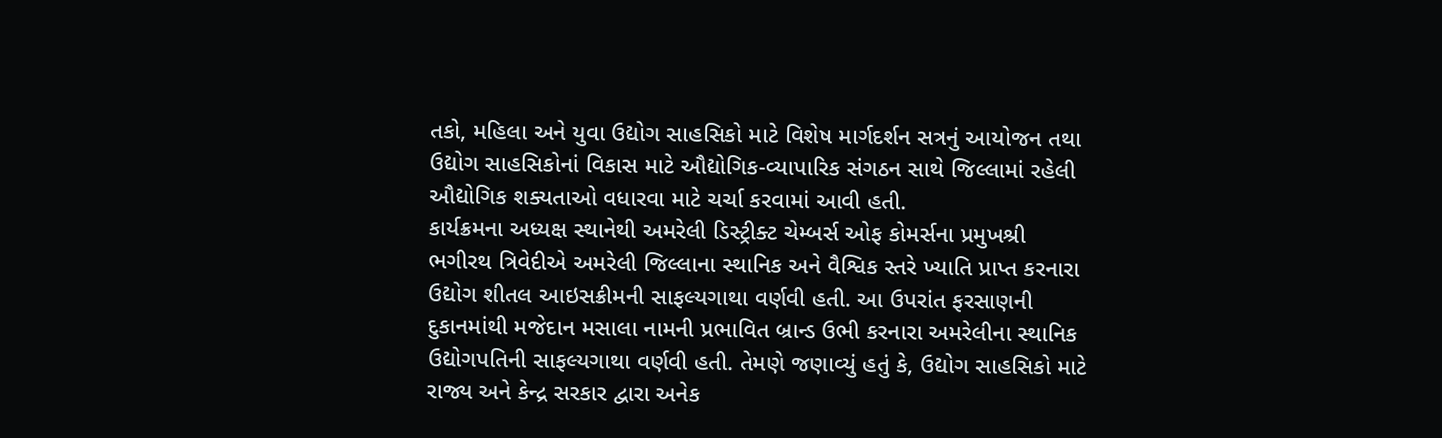તકો, મહિલા અને યુવા ઉદ્યોગ સાહસિકો માટે વિશેષ માર્ગદર્શન સત્રનું આયોજન તથા ઉદ્યોગ સાહસિકોનાં વિકાસ માટે ઔદ્યોગિક-વ્યાપારિક સંગઠન સાથે જિલ્લામાં રહેલી ઔદ્યોગિક શક્યતાઓ વધારવા માટે ચર્ચા કરવામાં આવી હતી.
કાર્યક્રમના અધ્યક્ષ સ્થાનેથી અમરેલી ડિસ્ટ્રીક્ટ ચેમ્બર્સ ઓફ કોમર્સના પ્રમુખશ્રી ભગીરથ ત્રિવેદીએ અમરેલી જિલ્લાના સ્થાનિક અને વૈશ્વિક સ્તરે ખ્યાતિ પ્રાપ્ત કરનારા ઉદ્યોગ શીતલ આઇસક્રીમની સાફલ્યગાથા વર્ણવી હતી. આ ઉપરાંત ફરસાણની દુકાનમાંથી મજેદાન મસાલા નામની પ્રભાવિત બ્રાન્ડ ઉભી કરનારા અમરેલીના સ્થાનિક ઉદ્યોગપતિની સાફલ્યગાથા વર્ણવી હતી. તેમણે જણાવ્યું હતું કે, ઉદ્યોગ સાહસિકો માટે રાજ્ય અને કેન્દ્ર સરકાર દ્વારા અનેક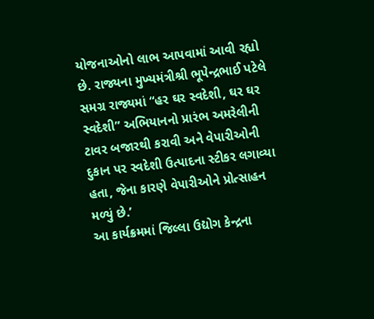યોજનાઓનો લાભ આપવામાં આવી રહ્યો છે. રાજ્યના મુખ્યમંત્રીશ્રી ભૂપેન્દ્રભાઈ પટેલે સમગ્ર રાજ્યમાં “હર ઘર સ્વદેશી, ઘર ઘર સ્વદેશી” અભિયાનનો પ્રારંભ અમરેલીની ટાવર બજારથી કરાવી અને વેપારીઓની દુકાન પર સ્વદેશી ઉત્પાદના સ્ટીકર લગાવ્યા હતા, જેના કારણે વેપારીઓને પ્રોત્સાહન મળ્યું છે.’
આ કાર્યક્રમમાં જિલ્લા ઉદ્યોગ કેન્દ્રના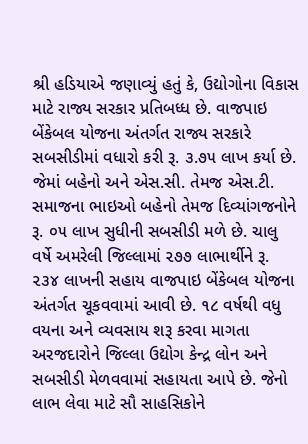શ્રી હડિયાએ જણાવ્યું હતું કે, ઉદ્યોગોના વિકાસ માટે રાજ્ય સરકાર પ્રતિબધ્ધ છે. વાજપાઇ બેંકેબલ યોજના અંતર્ગત રાજ્ય સરકારે સબસીડીમાં વધારો કરી રૂ. ૩.૭૫ લાખ કર્યા છે. જેમાં બહેનો અને એસ.સી. તેમજ એસ.ટી. સમાજના ભાઇઓ બહેનો તેમજ દિવ્યાંગજનોને રૂ. ૦૫ લાખ સુધીની સબસીડી મળે છે. ચાલુ વર્ષે અમરેલી જિલ્લામાં ૨૭૭ લાભાર્થીને રૂ. ૨૩૪ લાખની સહાય વાજપાઇ બેંકેબલ યોજના અંતર્ગત ચૂકવવામાં આવી છે. ૧૮ વર્ષથી વધુ વયના અને વ્યવસાય શરૂ કરવા માગતા અરજદારોને જિલ્લા ઉદ્યોગ કેન્દ્ર લોન અને સબસીડી મેળવવામાં સહાયતા આપે છે. જેનો લાભ લેવા માટે સૌ સાહસિકોને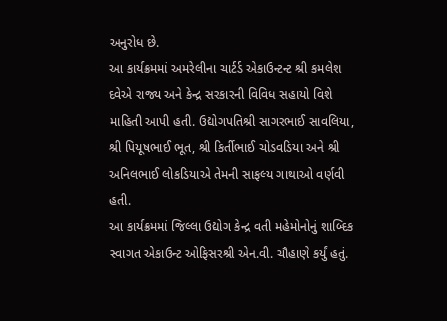અનુરોધ છે.
આ કાર્યક્રમમાં અમરેલીના ચાર્ટર્ડ એકાઉન્ટન્ટ શ્રી કમલેશ દવેએ રાજ્ય અને કેન્દ્ર સરકારની વિવિધ સહાયો વિશે માહિતી આપી હતી. ઉદ્યોગપતિશ્રી સાગરભાઈ સાવલિયા, શ્રી પિયૂષભાઈ ભૂત, શ્રી કિર્તીભાઈ ચોડવડિયા અને શ્રી અનિલભાઈ લોકડિયાએ તેમની સાફલ્ય ગાથાઓ વર્ણવી હતી.
આ કાર્યક્રમમાં જિલ્લા ઉદ્યોગ કેન્દ્ર વતી મહેમોનોનું શાબ્દિક સ્વાગત એકાઉન્ટ ઓફિસરશ્રી એન.વી. ચૌહાણે કર્યું હતું.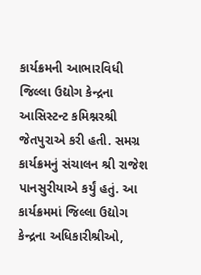કાર્યક્રમની આભારવિધી જિલ્લા ઉદ્યોગ કેન્દ્રના આસિસ્ટન્ટ કમિશ્નરશ્રી જેતપુરાએ કરી હતી. સમગ્ર કાર્યક્રમનું સંચાલન શ્રી રાજેશ પાનસુરીયાએ કર્યું હતું. આ કાર્યક્રમમાં જિલ્લા ઉદ્યોગ કેન્દ્રના અધિકારીશ્રીઓ,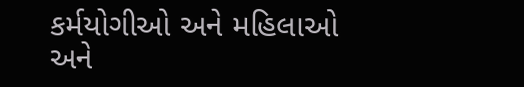કર્મયોગીઓ અને મહિલાઓ અને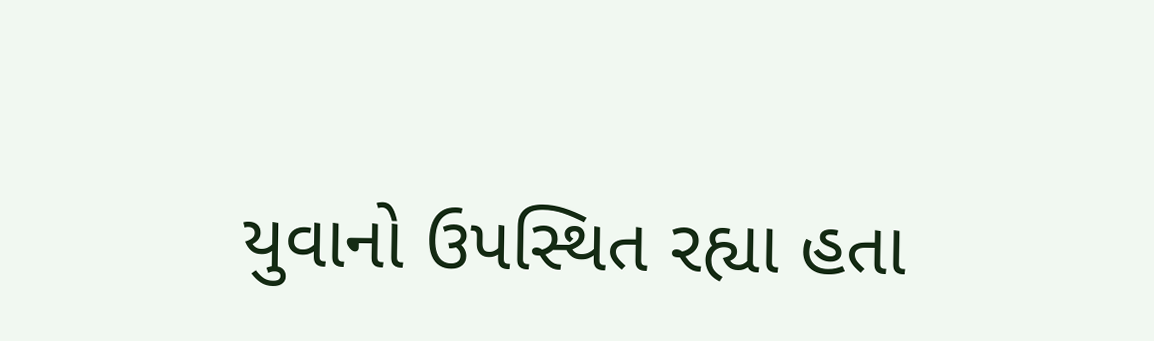યુવાનો ઉપસ્થિત રહ્યા હતા